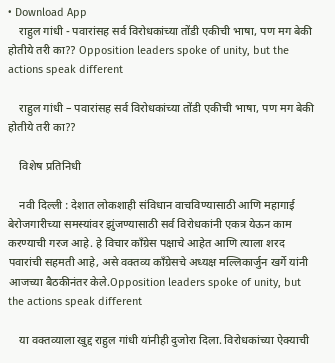• Download App
    राहुल गांधी - पवारांसह सर्व विरोधकांच्या तोंडी एकीची भाषा, पण मग बेकी होतीये तरी का?? Opposition leaders spoke of unity, but the actions speak different

    राहुल गांधी – पवारांसह सर्व विरोधकांच्या तोंडी एकीची भाषा, पण मग बेकी होतीये तरी का??

    विशेष प्रतिनिधी

    नवी दिल्ली : देशात लोकशाही संविधान वाचविण्यासाठी आणि महागाई बेरोजगारीच्या समस्यांवर झुंजण्यासाठी सर्व विरोधकांनी एकत्र येऊन काम करण्याची गरज आहे. हे विचार काँग्रेस पक्षाचे आहेत आणि त्याला शरद पवारांची सहमती आहे, असे वक्तव्य काँग्रेसचे अध्यक्ष मल्लिकार्जुन खर्गे यांनी आजच्या बैठकीनंतर केले.Opposition leaders spoke of unity, but the actions speak different

    या वक्तव्याला खुद्द राहुल गांधी यांनीही दुजोरा दिला. विरोधकांच्या ऐक्याची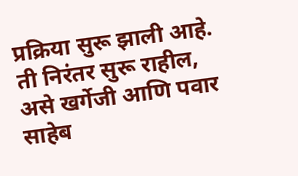प्रक्रिया सुरू झाली आहे. ती निरंतर सुरू राहील, असे खर्गेजी आणि पवार साहेब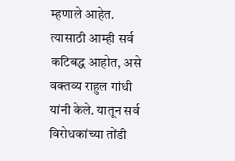म्हणाले आहेत. त्यासाठी आम्ही सर्व कटिबद्ध आहोत, असे वक्तव्य राहुल गांधी यांनी केले. यातून सर्व विरोधकांच्या तोंडी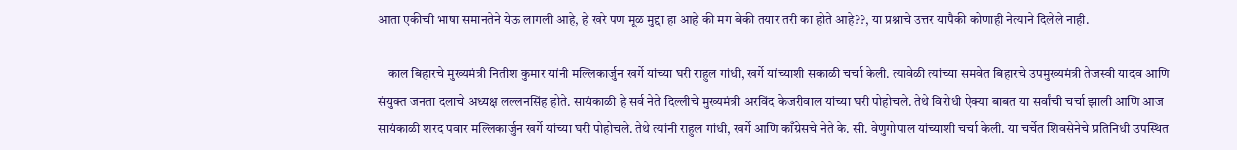आता एकीची भाषा समानतेने येऊ लागली आहे, हे खरे पण मूळ मुद्दा हा आहे की मग बेकी तयार तरी का होते आहे??, या प्रश्नाचे उत्तर यापैकी कोणाही नेत्याने दिलेले नाही.

    काल बिहारचे मुख्यमंत्री नितीश कुमार यांनी मल्लिकार्जुन खर्गे यांच्या घरी राहुल गांधी, खर्गे यांच्याशी सकाळी चर्चा केली. त्यावेळी त्यांच्या समवेत बिहारचे उपमुख्यमंत्री तेजस्वी यादव आणि संयुक्त जनता दलाचे अध्यक्ष लल्लनसिंह होते. सायंकाळी हे सर्व नेते दिल्लीचे मुख्यमंत्री अरविंद केजरीवाल यांच्या घरी पोहोचले. तेथे विरोधी ऐक्या बाबत या सर्वांची चर्चा झाली आणि आज सायंकाळी शरद पवार मल्लिकार्जुन खर्गे यांच्या घरी पोहोचले. तेथे त्यांनी राहुल गांधी, खर्गे आणि काँग्रेसचे नेते के. सी. वेणुगोपाल यांच्याशी चर्चा केली. या चर्चेत शिवसेनेचे प्रतिनिधी उपस्थित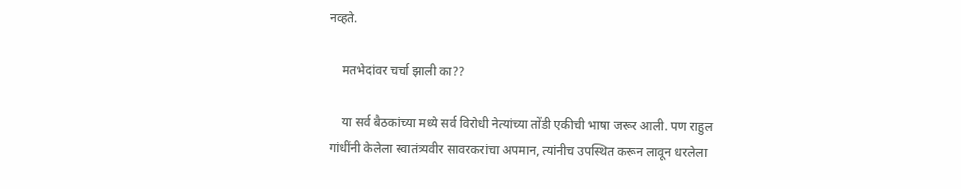नव्हते.

    मतभेदांवर चर्चा झाली का??

    या सर्व बैठकांच्या मध्ये सर्व विरोधी नेत्यांच्या तोंडी एकीची भाषा जरूर आली. पण राहुल गांधींनी केलेला स्वातंत्र्यवीर सावरकरांचा अपमान, त्यांनीच उपस्थित करून लावून धरलेला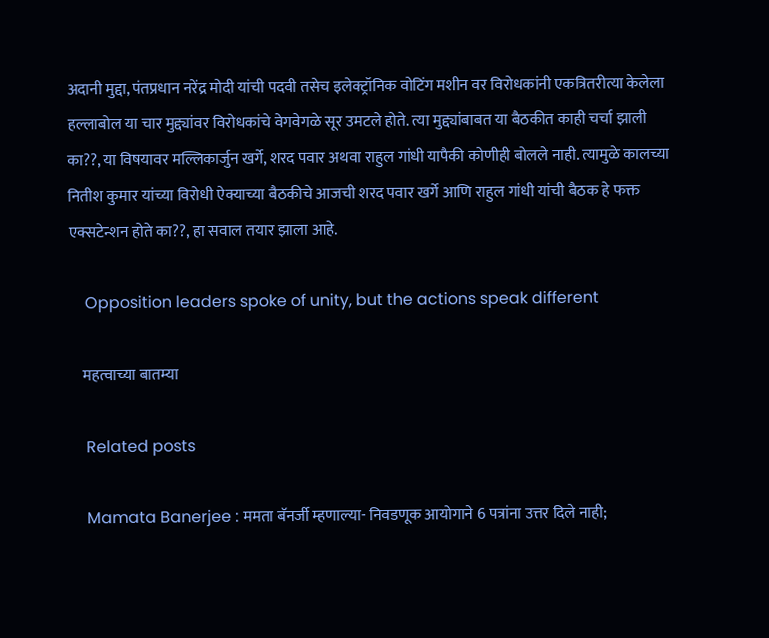अदानी मुद्दा, पंतप्रधान नरेंद्र मोदी यांची पदवी तसेच इलेक्ट्रॉनिक वोटिंग मशीन वर विरोधकांनी एकत्रितरीत्या केलेला हल्लाबोल या चार मुद्द्यांवर विरोधकांचे वेगवेगळे सूर उमटले होते. त्या मुद्द्यांबाबत या बैठकीत काही चर्चा झाली का??, या विषयावर मल्लिकार्जुन खर्गे, शरद पवार अथवा राहुल गांधी यापैकी कोणीही बोलले नाही. त्यामुळे कालच्या नितीश कुमार यांच्या विरोधी ऐक्याच्या बैठकीचे आजची शरद पवार खर्गे आणि राहुल गांधी यांची बैठक हे फक्त एक्सटेन्शन होते का??, हा सवाल तयार झाला आहे.

    Opposition leaders spoke of unity, but the actions speak different

    महत्वाच्या बातम्या

    Related posts

    Mamata Banerjee : ममता बॅनर्जी म्हणाल्या- निवडणूक आयोगाने 6 पत्रांना उत्तर दिले नाही;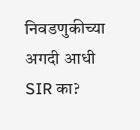निवडणुकीच्या अगदी आधी SIR का?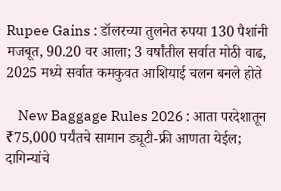Rupee Gains : डॉलरच्या तुलनेत रुपया 130 पैशांनी मजबूत, 90.20 वर आला; 3 वर्षांतील सर्वात मोठी वाढ, 2025 मध्ये सर्वात कमकुवत आशियाई चलन बनले होते

    New Baggage Rules 2026 : आता परदेशातून ₹75,000 पर्यंतचे सामान ड्यूटी-फ्री आणता येईल; दागिन्यांचे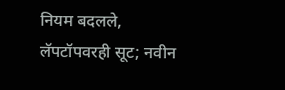नियम बदलले, लॅपटॉपवरही सूट; नवीन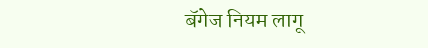बॅगेज नियम लागू